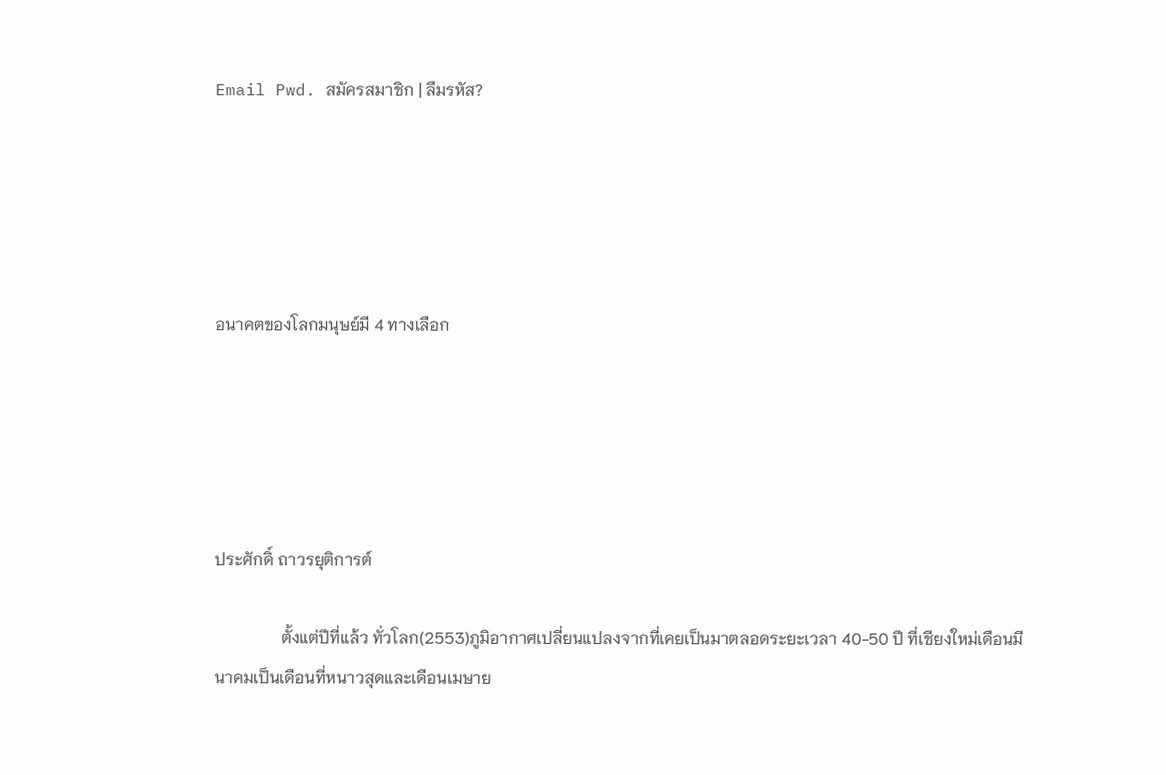Email Pwd. สมัครสมาชิก | ลืมรหัส?





อนาคตของโลกมนุษย์มี 4 ทางเลือก





ประศักดิ์ ถาวรยุติการต์

                ตั้งแต่ปีที่แล้ว ทั่วโลก(2553)ภูมิอากาศเปลี่ยนแปลงจากที่เคยเป็นมาตลอดระยะเวลา 40-50 ปี ที่เชียงใหม่เดือนมีนาคมเป็นเดือนที่หนาวสุดและเดือนเมษาย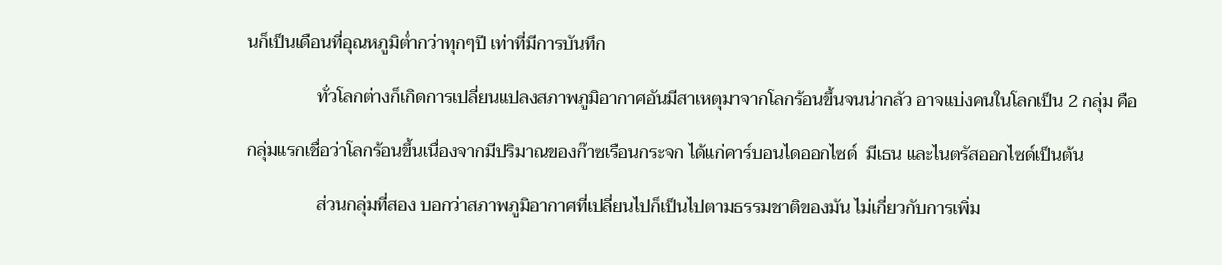นก็เป็นเดือนที่อุณหภูมิต่ำกว่าทุกๆปี เท่าที่มีการบันทึก

                ทั่วโลกต่างก็เกิดการเปลี่ยนแปลงสภาพภูมิอากาศอันมีสาเหตุมาจากโลกร้อนขึ้นจนน่ากลัว อาจแบ่งคนในโลกเป็น 2 กลุ่ม คือ

กลุ่มแรกเชื่อว่าโลกร้อนขึ้นเนื่องจากมีปริมาณของก๊าซเรือนกระจก ได้แก่คาร์บอนไดออกไซด์  มีเธน และไนตรัสออกไซด์เป็นต้น

                ส่วนกลุ่มที่สอง บอกว่าสภาพภูมิอากาศที่เปลี่ยนไปก็เป็นไปตามธรรมชาติของมัน ไม่เกี่ยวกับการเพิ่ม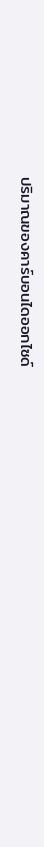ปริมาณของคาร์บอนไดออกไซด์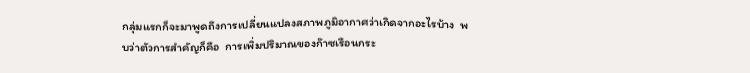กลุ่มแรกก็จะมาพูดถึงการเปลี่ยนแปลงสภาพภูมิอากาศว่าเกิดจากอะไรบ้าง  พบว่าตัวการสำคัญก็คือ  การเพิ่มปริมาณของก๊าซเรือนกระ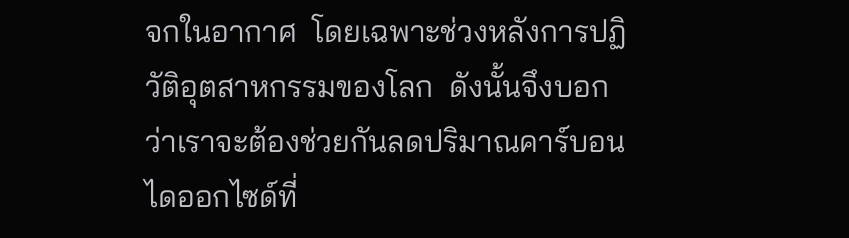จกในอากาศ  โดยเฉพาะช่วงหลังการปฏิวัติอุตสาหกรรมของโลก  ดังนั้นจึงบอกว่าเราจะต้องช่วยกันลดปริมาณคาร์บอนไดออกไซด์ที่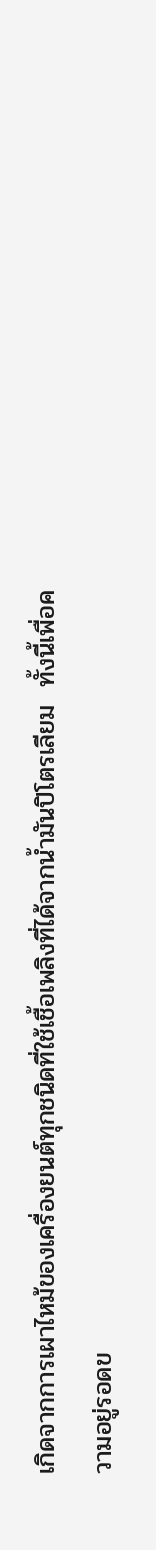เกิดจากการเผาไหม้ของเครื่องยนต์ทุกชนิดที่ใช้เชื้อเพลิงที่ได้จากน้ำมันปิโตรเลียม  ทั้งนี้เพื่อความอยู่รอดข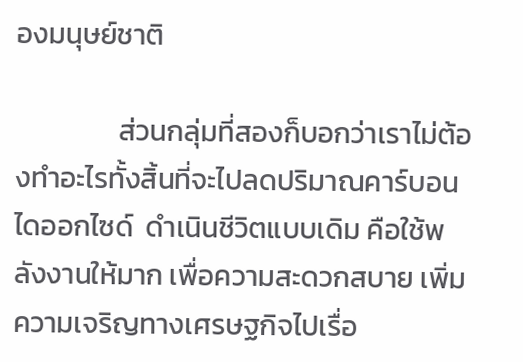องมนุษย์ชาติ

                ส่วนกลุ่มที่สองก็บอกว่าเราไม่ต้องทำอะไรทั้งสิ้นที่จะไปลดปริมาณคาร์บอนไดออกไซด์  ดำเนินชีวิตแบบเดิม คือใช้พลังงานให้มาก เพื่อความสะดวกสบาย เพิ่มความเจริญทางเศรษฐกิจไปเรื่อ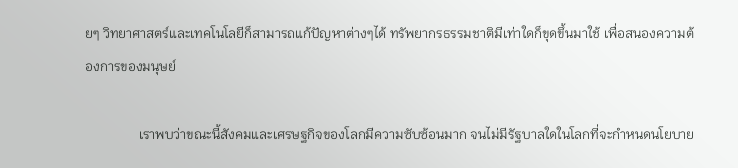ยๆ วิทยาศาสตร์และเทคโนโลยีก็สามารถแก้ปัญหาต่างๆได้ ทรัพยากรธรรมชาติมีเท่าใดก็ขุดขึ้นมาใช้ เพื่อสนองความต้องการของมนุษย์

                เราพบว่าขณะนี้สังคมและเศรษฐกิจของโลกมีความซับซ้อนมาก จนไม่มีรัฐบาลใดในโลกที่จะกำหนดนโยบาย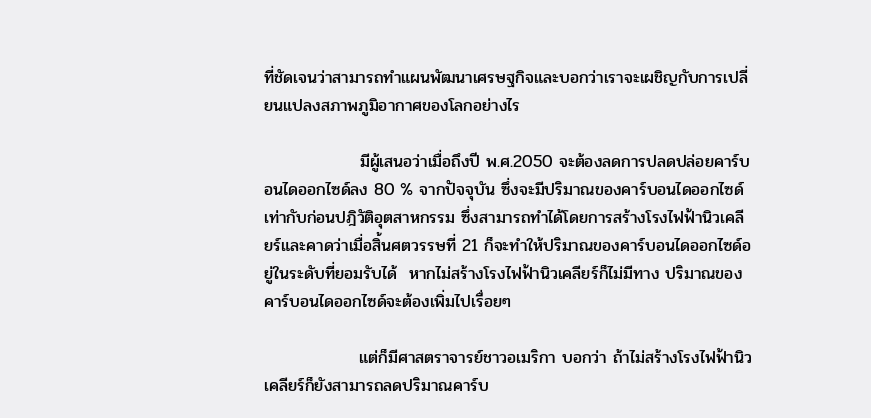ที่ชัดเจนว่าสามารถทำแผนพัฒนาเศรษฐกิจและบอกว่าเราจะเผชิญกับการเปลี่ยนแปลงสภาพภูมิอากาศของโลกอย่างไร

                มีผู้เสนอว่าเมื่อถึงปี พ.ศ.2050 จะต้องลดการปลดปล่อยคาร์บอนไดออกไซด์ลง 80 % จากปัจจุบัน ซึ่งจะมีปริมาณของคาร์บอนไดออกไซด์เท่ากับก่อนปฎิวัติอุตสาหกรรม ซึ่งสามารถทำได้โดยการสร้างโรงไฟฟ้านิวเคลียร์และคาดว่าเมื่อสิ้นศตวรรษที่ 21 ก็จะทำให้ปริมาณของคาร์บอนไดออกไซด์อยู่ในระดับที่ยอมรับได้  หากไม่สร้างโรงไฟฟ้านิวเคลียร์ก็ไม่มีทาง ปริมาณของคาร์บอนไดออกไซด์จะต้องเพิ่มไปเรื่อยๆ

                แต่ก็มีศาสตราจารย์ชาวอเมริกา บอกว่า ถ้าไม่สร้างโรงไฟฟ้านิวเคลียร์ก็ยังสามารถลดปริมาณคาร์บ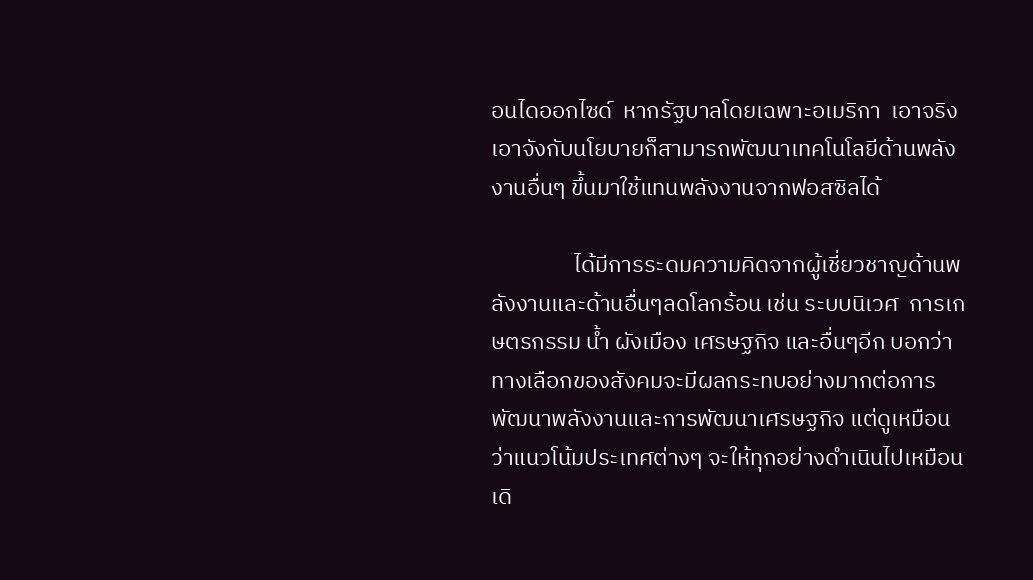อนไดออกไซด์  หากรัฐบาลโดยเฉพาะอเมริกา  เอาจริงเอาจังกับนโยบายก็สามารถพัฒนาเทคโนโลยีด้านพลังงานอื่นๆ ขึ้นมาใช้แทนพลังงานจากฟอสซิลได้

                ได้มีการระดมความคิดจากผู้เชี่ยวชาญด้านพลังงานและด้านอื่นๆลดโลกร้อน เช่น ระบบนิเวศ  การเกษตรกรรม น้ำ ผังเมือง เศรษฐกิจ และอื่นๆอีก บอกว่าทางเลือกของสังคมจะมีผลกระทบอย่างมากต่อการพัฒนาพลังงานและการพัฒนาเศรษฐกิจ แต่ดูเหมือนว่าแนวโน้มประเทศต่างๆ จะให้ทุกอย่างดำเนินไปเหมือนเดิ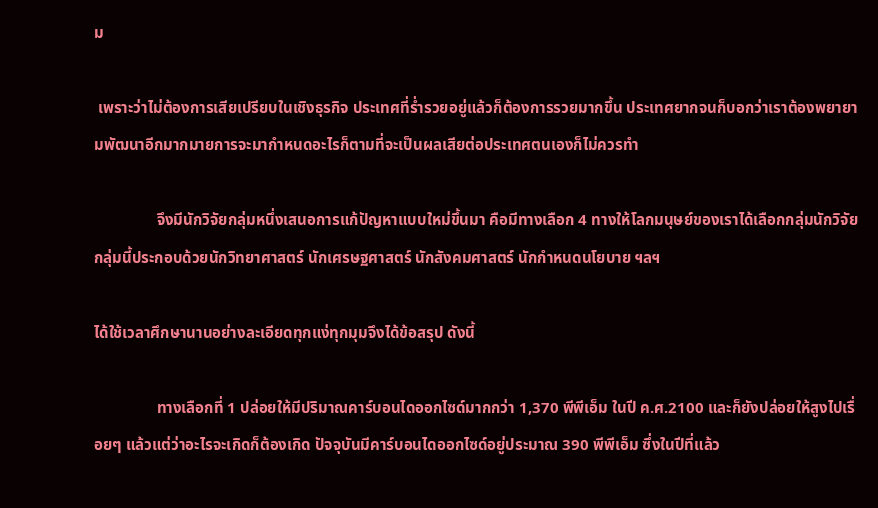ม

 เพราะว่าไม่ต้องการเสียเปรียบในเชิงธุรกิจ ประเทศที่ร่ำรวยอยู่แล้วก็ต้องการรวยมากขึ้น ประเทศยากจนก็บอกว่าเราต้องพยายามพัฒนาอีกมากมายการจะมากำหนดอะไรก็ตามที่จะเป็นผลเสียต่อประเทศตนเองก็ไม่ควรทำ

                จึงมีนักวิจัยกลุ่มหนึ่งเสนอการแก้ปัญหาแบบใหม่ขึ้นมา คือมีทางเลือก 4 ทางให้โลกมนุษย์ของเราได้เลือกกลุ่มนักวิจัยกลุ่มนี้ประกอบด้วยนักวิทยาศาสตร์ นักเศรษฐศาสตร์ นักสังคมศาสตร์ นักกำหนดนโยบาย ฯลฯ

ได้ใช้เวลาศึกษานานอย่างละเอียดทุกแง่ทุกมุมจึงได้ข้อสรุป ดังนี้

                ทางเลือกที่ 1 ปล่อยให้มีปริมาณคาร์บอนไดออกไซด์มากกว่า 1,370 พีพีเอ็ม ในปี ค.ศ.2100 และก็ยังปล่อยให้สูงไปเรื่อยๆ แล้วแต่ว่าอะไรจะเกิดก็ต้องเกิด ปัจจุบันมีคาร์บอนไดออกไซด์อยู่ประมาณ 390 พีพีเอ็ม ซึ่งในปีที่แล้ว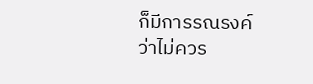ก็มีการรณรงค์ว่าไม่ควร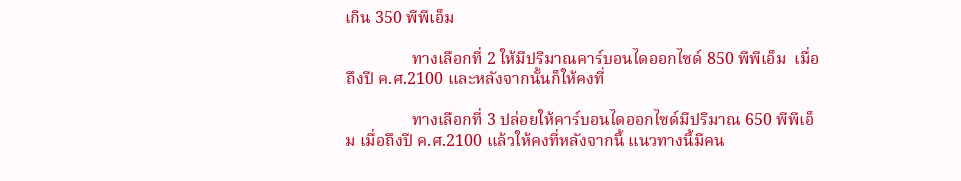เกิน 350 พีพีเอ็ม

                ทางเลือกที่ 2 ให้มีปริมาณคาร์บอนไดออกไซด์ 850 พีพีเอ็ม  เมื่อถึงปี ค.ศ.2100 และหลังจากนั้นก็ให้คงที่

                ทางเลือกที่ 3 ปล่อยให้คาร์บอนไดออกไซด์มีปริมาณ 650 พีพีเอ็ม เมื่อถึงปี ค.ศ.2100 แล้วให้คงที่หลังจากนี้ แนวทางนี้มีคน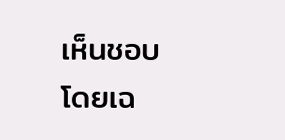เห็นชอบโดยเฉ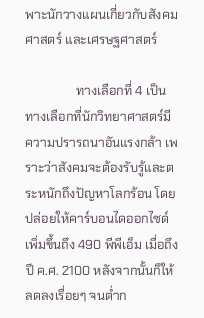พาะนักวางแผนเกี่ยวกับสังคมศาสตร์ และเศรษฐศาสตร์

                ทางเลือกที่ 4 เป็นทางเลือกที่นักวิทยาศาสตร์มีความปรารถนาอันแรงกล้า เพราะว่าสังคมจะต้องรับรู้และตระหนักถึงปัญหาโลกร้อน โดยปล่อยให้คาร์บอนไดออกไซด์เพิ่มขึ้นถึง 490 พีพีเอ็ม เมื่อถึงปี ค.ศ. 2100 หลังจากนั้นก็ให้ลดลงเรื่อยๆ จนต่ำก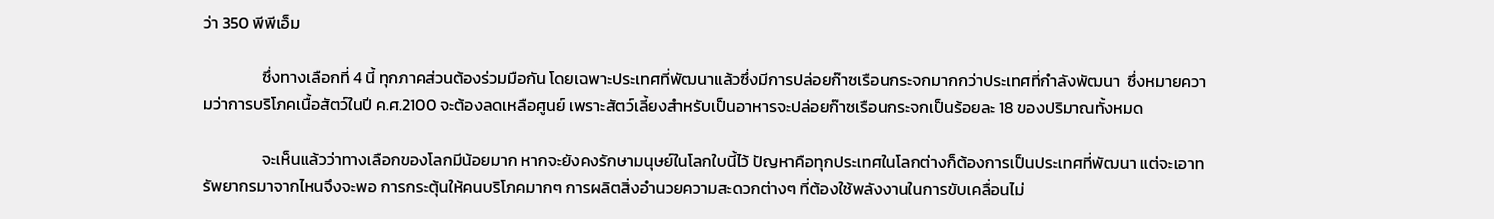ว่า 350 พีพีเอ็ม

                ซึ่งทางเลือกที่ 4 นี้ ทุกภาคส่วนต้องร่วมมือกัน โดยเฉพาะประเทศที่พัฒนาแล้วซึ่งมีการปล่อยก๊าซเรือนกระจกมากกว่าประเทศที่กำลังพัฒนา  ซึ่งหมายความว่าการบริโภคเนื้อสัตว์ในปี ค.ศ.2100 จะต้องลดเหลือศูนย์ เพราะสัตว์เลี้ยงสำหรับเป็นอาหารจะปล่อยก๊าซเรือนกระจกเป็นร้อยละ 18 ของปริมาณทั้งหมด

                จะเห็นแล้วว่าทางเลือกของโลกมีน้อยมาก หากจะยังคงรักษามนุษย์ในโลกใบนี้ไว้ ปัญหาคือทุกประเทศในโลกต่างก็ต้องการเป็นประเทศที่พัฒนา แต่จะเอาทรัพยากรมาจากไหนจึงจะพอ การกระตุ้นให้คนบริโภคมากๆ การผลิตสิ่งอำนวยความสะดวกต่างๆ ที่ต้องใช้พลังงานในการขับเคลื่อนไม่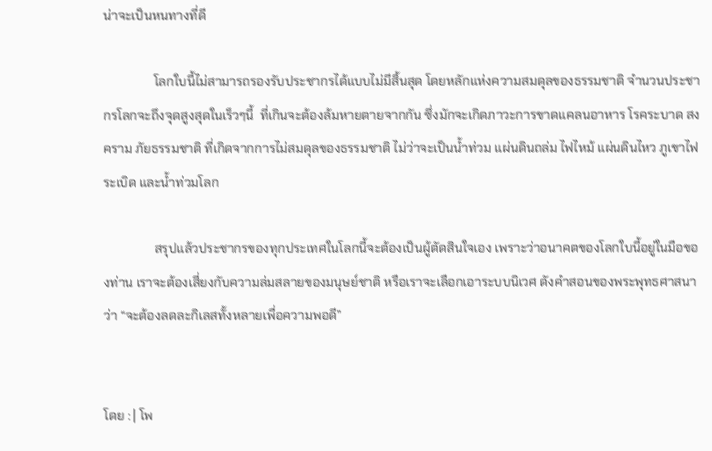น่าจะเป็นหนทางที่ดี

                โลกใบนี้ไม่สามารถรองรับประชากรได้แบบไม่มีสิ้นสุด โดยหลักแห่งความสมดุลของธรรมชาติ จำนวนประชากรโลกจะถึงจุดสูงสุดในเร็วๆนี้  ที่เกินจะต้องล้มหายตายจากกัน ซึ่งมักจะเกิดภาวะการขาดแคลนอาหาร โรคระบาด สงคราม ภัยธรรมชาติ ที่เกิดจากการไม่สมดุลของธรรมชาติ ไม่ว่าจะเป็นน้ำท่วม แผ่นดินถล่ม ไฟไหม้ แผ่นดินไหว ภูเขาไฟระเบิด และน้ำท่วมโลก

                สรุปแล้วประชากรของทุกประเทศในโลกนี้จะต้องเป็นผู้ตัดสินใจเอง เพราะว่าอนาคตของโลกใบนี้อยู่ในมือของท่าน เราจะต้องเสี่ยงกับความล่มสลายของมนุษย์ชาติ หรือเราจะเลือกเอาระบบนิเวศ ดังคำสอนของพระพุทธศาสนาว่า “จะต้องลดละกิเลสทั้งหลายเพื่อความพอดี”


โดย : | โพ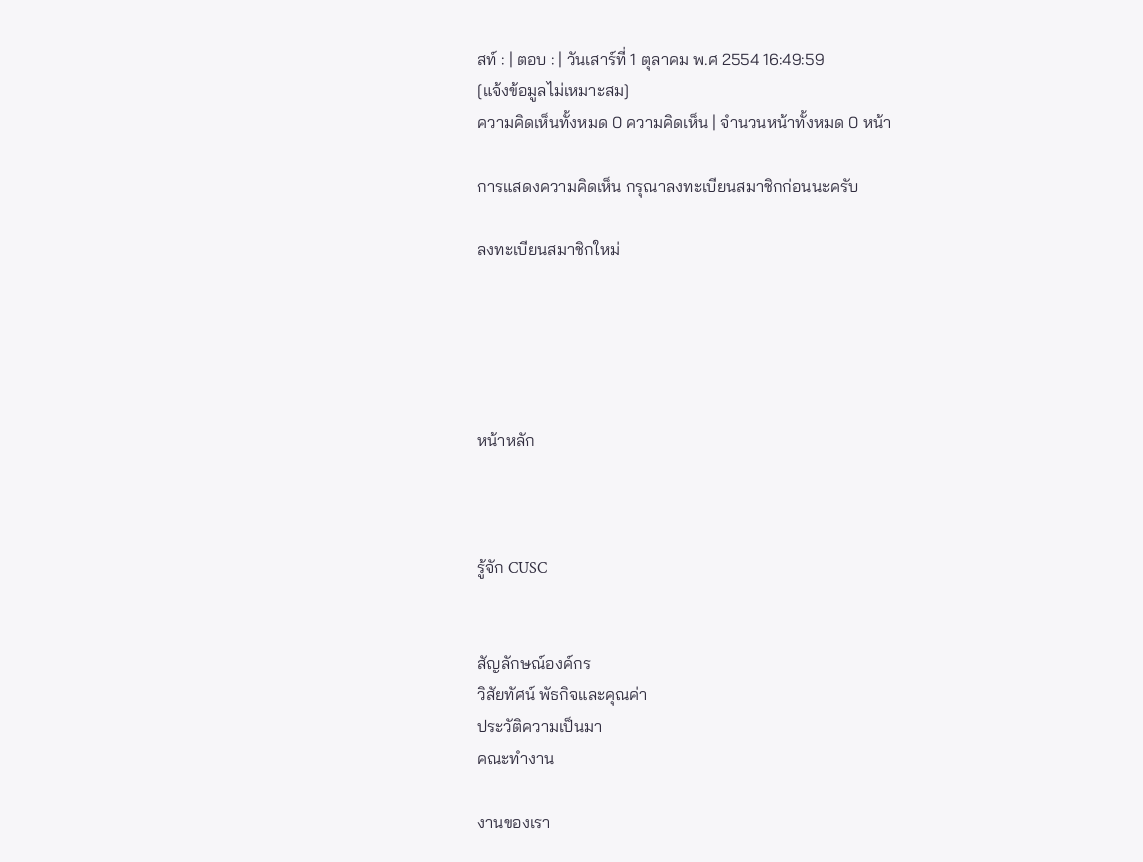สท์ : | ตอบ : | วันเสาร์ที่ 1 ตุลาคม พ.ศ 2554 16:49:59
[แจ้งข้อมูลไม่เหมาะสม]
ความคิดเห็นทั้งหมด 0 ความคิดเห็น | จำนวนหน้าทั้งหมด 0 หน้า

การแสดงความคิดเห็น กรุณาลงทะเบียนสมาชิกก่อนนะครับ

ลงทะเบียนสมาชิกใหม่





หน้าหลัก



รู้จัก CUSC


สัญลักษณ์องค์กร
วิสัยทัศน์ พัธกิจและคุณค่า
ประวัติความเป็นมา
คณะทำงาน

งานของเรา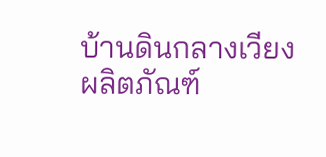บ้านดินกลางเวียง
ผลิตภัณฑ์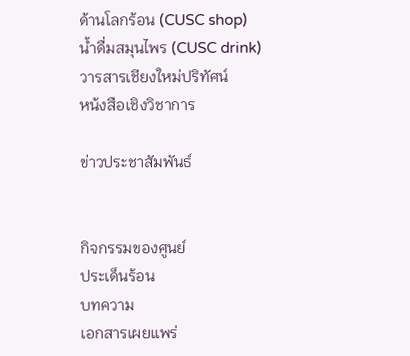ด้านโลกร้อน (CUSC shop)
น้ำดื่มสมุนไพร (CUSC drink)
วารสารเชียงใหม่ปริทัศน์
หน้งสือเชิงวิชาการ

ข่าวประชาสัมพันธ์


กิจกรรมของศูนย์
ประเด็นร้อน
บทความ
เอกสารเผยแพร่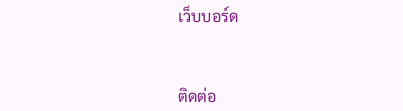เว็บบอร์ด



ติดต่อ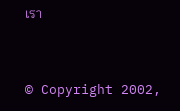เรา


© Copyright 2002,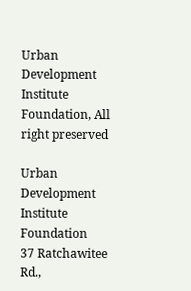Urban Development Institute Foundation, All right preserved

Urban Development Institute Foundation
37 Ratchawitee Rd.,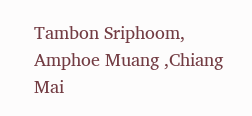Tambon Sriphoom, Amphoe Muang ,Chiang Mai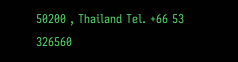50200 , Thailand Tel. +66 53 326560